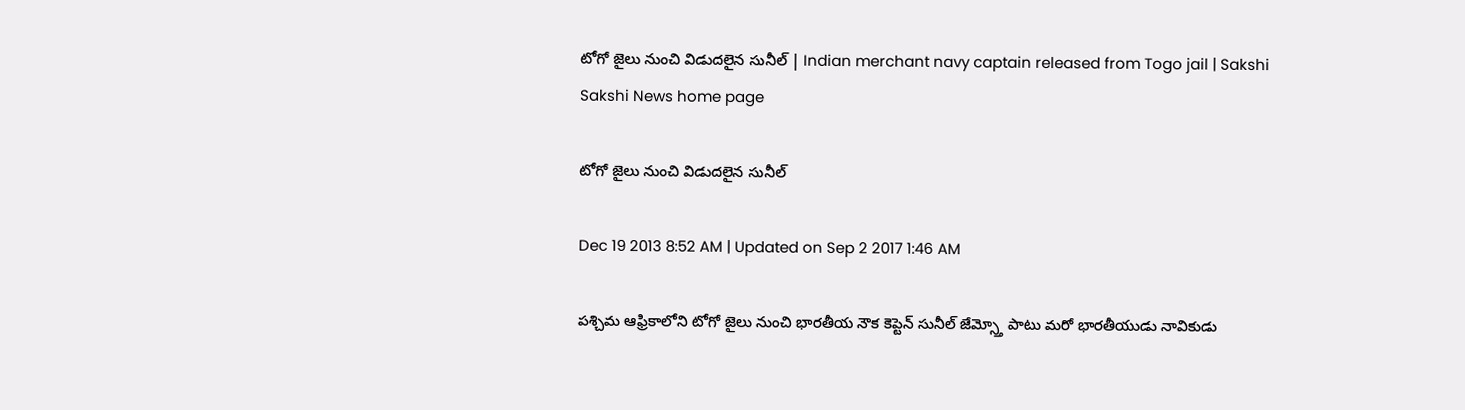టోగో జైలు నుంచి విడుదలైన సునీల్ | Indian merchant navy captain released from Togo jail | Sakshi
Sakshi News home page

టోగో జైలు నుంచి విడుదలైన సునీల్

Dec 19 2013 8:52 AM | Updated on Sep 2 2017 1:46 AM

పశ్చిమ ఆఫ్రికాలోని టోగో జైలు నుంచి భారతీయ నౌక కెప్టెన్ సునీల్ జేమ్స్తో పాటు మరో భారతీయుడు నావికుడు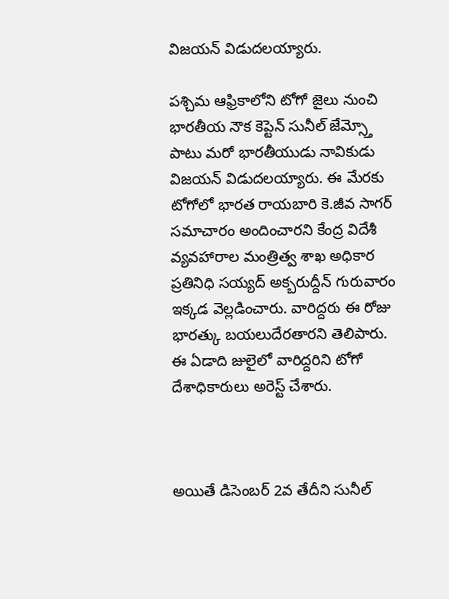విజయన్ విడుదలయ్యారు.

పశ్చిమ ఆఫ్రికాలోని టోగో జైలు నుంచి భారతీయ నౌక కెప్టెన్ సునీల్ జేమ్స్తో పాటు మరో భారతీయుడు నావికుడు విజయన్ విడుదలయ్యారు. ఈ మేరకు టోగోలో భారత రాయబారి కె.జీవ సాగర్ సమాచారం అందించారని కేంద్ర విదేశీ వ్యవహారాల మంత్రిత్వ శాఖ అధికార ప్రతినిధి సయ్యద్ అక్బరుద్దీన్ గురువారం ఇక్కడ వెల్లడించారు. వారిద్దరు ఈ రోజు భారత్కు బయలుదేరతారని తెలిపారు. ఈ ఏడాది జులైలో వారిద్దరిని టోగో దేశాధికారులు అరెస్ట్ చేశారు.



అయితే డిసెంబర్ 2వ తేదీని సునీల్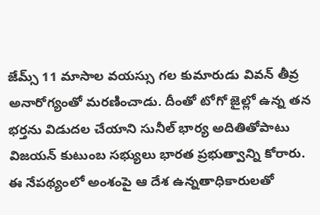జేమ్స్ 11 మాసాల వయస్సు గల కుమారుడు వివన్ తీవ్ర అనారోగ్యంతో మరణించాడు. దీంతో టోగో జైల్లో ఉన్న తన భర్తను విడుదల చేయాని సునీల్ భార్య అదితితోపాటు విజయన్ కుటుంబ సభ్యులు భారత ప్రభుత్వాన్ని కోరారు. ఈ నేపథ్యంలో అంశంపై ఆ దేశ ఉన్నతాధికారులతో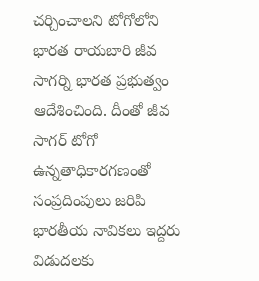చర్చించాలని టోగోలోని భారత రాయబారి జీవ సాగర్ని భారత ప్రభుత్వం ఆదేశించింది. దీంతో జీవ సాగర్ టోగో ఉన్నతాధికారగణంతో సంప్రదింపులు జరిపి భారతీయ నావికలు ఇద్దరు విడుదలకు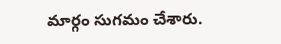మార్గం సుగమం చేశారు.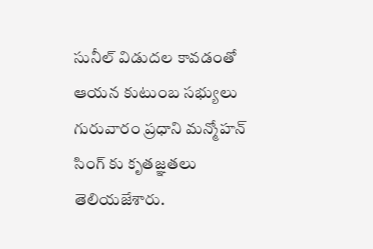సునీల్ విడుదల కావడంతో ఆయన కుటుంబ సభ్యులు గురువారం ప్రధాని మన్మోహన్ సింగ్ కు కృతజ్ఞతలు తెలియజేశారు.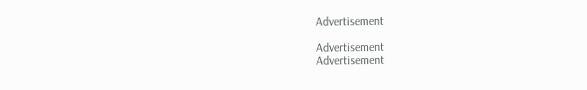Advertisement

Advertisement
Advertisement